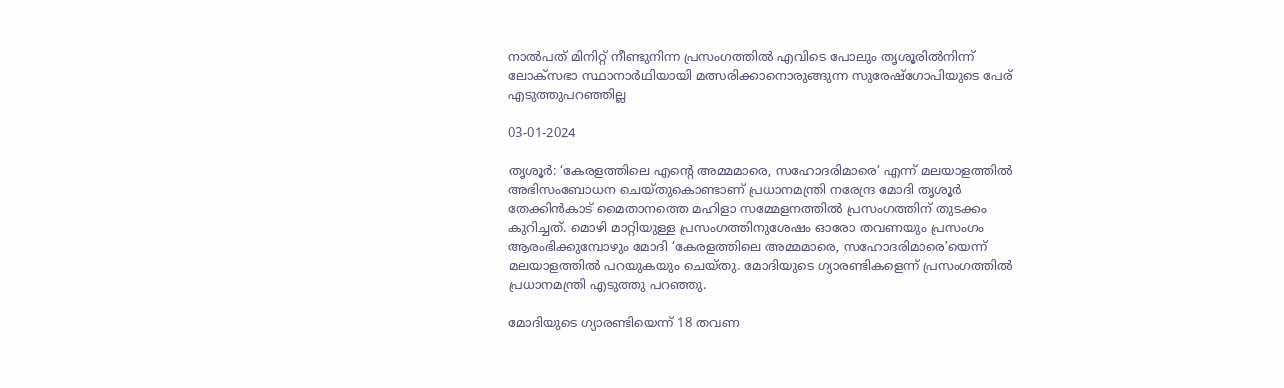നാല്‍പത് മിനിറ്റ് നീണ്ടുനിന്ന പ്രസംഗത്തില്‍ എവിടെ പോലും തൃശൂരില്‍നിന്ന് ലോക്‌സഭാ സ്ഥാനാര്‍ഥിയായി മത്സരിക്കാനൊരുങ്ങുന്ന സുരേഷ്‌ഗോപിയുടെ പേര് എടുത്തുപറഞ്ഞില്ല

03-01-2024

തൃശൂര്‍: ‘കേരളത്തിലെ എന്‍റെ അമ്മമാരെ, സഹോദരിമാരെ’ എന്ന് മലയാളത്തില്‍ അഭിസംബോധന ചെയ്തുകൊണ്ടാണ് പ്രധാനമന്ത്രി നരേന്ദ്ര മോദി തൃശൂര്‍ തേക്കിന്‍കാട് മൈതാനത്തെ മഹിളാ സമ്മേളനത്തില്‍ പ്രസംഗത്തിന് തുടക്കം കുറിച്ചത്. മൊഴി മാറ്റിയുള്ള പ്രസംഗത്തിനുശേഷം ഓരോ തവണയും പ്രസംഗം ആരംഭിക്കുമ്പോഴും മോദി ‘കേരളത്തിലെ അമ്മമാരെ, സഹോദരിമാരെ’യെന്ന് മലയാളത്തില്‍ പറയുകയും ചെയ്തു. മോദിയുടെ ഗ്യാരണ്ടികളെന്ന് പ്രസംഗത്തില്‍ പ്രധാനമന്ത്രി എടുത്തു പറഞ്ഞു.

മോദിയുടെ ഗ്യാരണ്ടിയെന്ന് 18 തവണ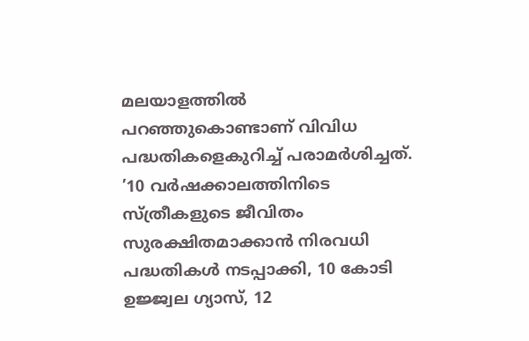മലയാളത്തില്‍ പറഞ്ഞുകൊണ്ടാണ് വിവിധ പദ്ധതികളെകുറിച്ച് പരാമര്‍ശിച്ചത്. ’10 വര്‍ഷക്കാലത്തിനിടെ സ്ത്രീകളുടെ ജീവിതം സുരക്ഷിതമാക്കാന്‍ നിരവധി പദ്ധതികള്‍ നടപ്പാക്കി, 10 കോടി ഉജ്ജ്വല ഗ്യാസ്, 12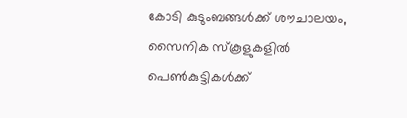കോടി കുടുംബങ്ങള്‍ക്ക് ശൗചാലയം, സൈനിക സ്‌കൂളുകളില്‍ പെണ്‍കുട്ടികള്‍ക്ക്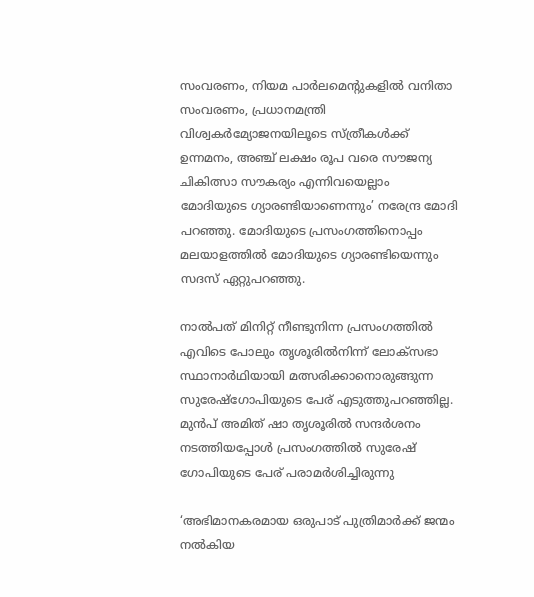സംവരണം, നിയമ പാര്‍ലമെന്റുകളില്‍ വനിതാ സംവരണം, പ്രധാനമന്ത്രി വിശ്വകര്‍മ്യോജനയിലൂടെ സ്ത്രീകള്‍ക്ക് ഉന്നമനം, അഞ്ച് ലക്ഷം രൂപ വരെ സൗജന്യ ചികിത്സാ സൗകര്യം എന്നിവയെല്ലാം മോദിയുടെ ഗ്യാരണ്ടിയാണെന്നും’ നരേന്ദ്ര മോദി പറഞ്ഞു. മോദിയുടെ പ്രസംഗത്തിനൊപ്പം മലയാളത്തില്‍ മോദിയുടെ ഗ്യാരണ്ടിയെന്നും സദസ് ഏറ്റുപറഞ്ഞു.

നാല്‍പത് മിനിറ്റ് നീണ്ടുനിന്ന പ്രസംഗത്തില്‍ എവിടെ പോലും തൃശൂരില്‍നിന്ന് ലോക്‌സഭാ സ്ഥാനാര്‍ഥിയായി മത്സരിക്കാനൊരുങ്ങുന്ന സുരേഷ്‌ഗോപിയുടെ പേര് എടുത്തുപറഞ്ഞില്ല. മുന്‍പ് അമിത് ഷാ തൃശൂരില്‍ സന്ദര്‍ശനം നടത്തിയപ്പോള്‍ പ്രസംഗത്തില്‍ സുരേഷ് ഗോപിയുടെ പേര് പരാമര്‍ശിച്ചിരുന്നു

‘അഭിമാനകരമായ ഒരുപാട് പുത്രിമാര്‍ക്ക് ജന്മം നല്‍കിയ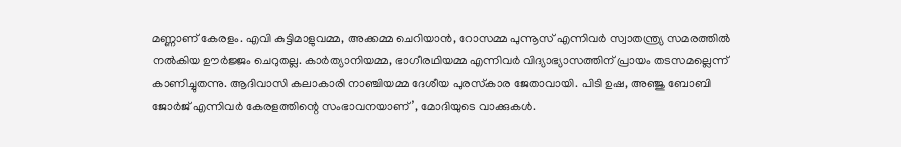മണ്ണാണ് കേരളം. എവി കുട്ടിമാളുവമ്മ, അക്കമ്മ ചെറിയാന്‍, റോസമ്മ പുന്നൂസ് എന്നിവര്‍ സ്വാതന്ത്ര്യ സമരത്തില്‍ നല്‍കിയ ഊര്‍ജ്ജം ചെറുതല്ല. കാര്‍ത്യാനിയമ്മ, ഭാഗീരഥിയമ്മ എന്നിവര്‍ വിദ്യാഭ്യാസത്തിന് പ്രായം തടസമല്ലെന്ന് കാണിച്ചുതന്നു. ആദിവാസി കലാകാരി നാഞ്ചിയമ്മ ദേശീയ പുരസ്‌കാര ജേതാവായി. പിടി ഉഷ, അഞ്ജു ബോബി ജോര്‍ജ് എന്നിവര്‍ കേരളത്തിന്റെ സംഭാവനയാണ്’, മോദിയുടെ വാക്കുകള്‍.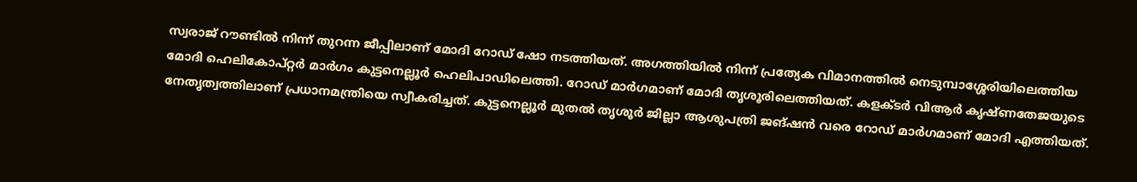സ്വരാജ് റൗണ്ടില്‍ നിന്ന് തുറന്ന ജീപ്പിലാണ് മോദി റോഡ് ഷോ നടത്തിയത്. അഗത്തിയില്‍ നിന്ന് പ്രത്യേക വിമാനത്തില്‍ നെടുമ്പാശ്ശേരിയിലെത്തിയ മോദി ഹെലികോപ്റ്റര്‍ മാര്‍ഗം കുട്ടനെല്ലൂര്‍ ഹെലിപാഡിലെത്തി. റോഡ് മാര്‍ഗമാണ് മോദി തൃശൂരിലെത്തിയത്. കളക്ടര്‍ വിആര്‍ കൃഷ്ണതേജയുടെ നേതൃത്വത്തിലാണ് പ്രധാനമന്ത്രിയെ സ്വീകരിച്ചത്. കുട്ടനെല്ലൂര്‍ മുതല്‍ തൃശൂര്‍ ജില്ലാ ആശുപത്രി ജങ്ഷന്‍ വരെ റോഡ് മാര്‍ഗമാണ് മോദി എത്തിയത്.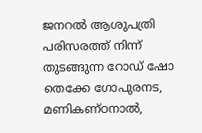ജനറല്‍ ആശുപത്രി പരിസരത്ത് നിന്ന് തുടങ്ങുന്ന റോഡ് ഷോ തെക്കേ ഗോപുരനട, മണികണ്ഠനാല്‍,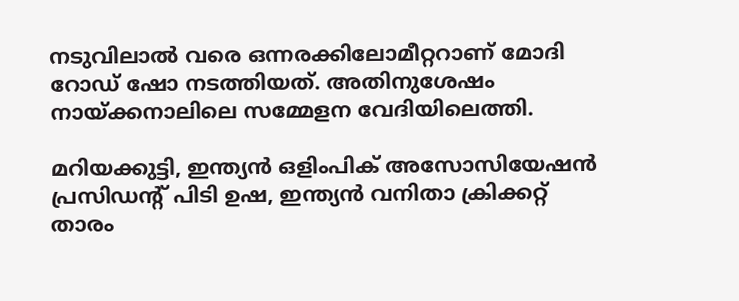നടുവിലാല്‍ വരെ ഒന്നരക്കിലോമീറ്ററാണ് മോദി റോഡ് ഷോ നടത്തിയത്. അതിനുശേഷം നായ്ക്കനാലിലെ സമ്മേളന വേദിയിലെത്തി.

മറിയക്കുട്ടി, ഇന്ത്യന്‍ ഒളിംപിക് അസോസിയേഷന്‍ പ്രസിഡന്റ് പിടി ഉഷ, ഇന്ത്യന്‍ വനിതാ ക്രിക്കറ്റ് താരം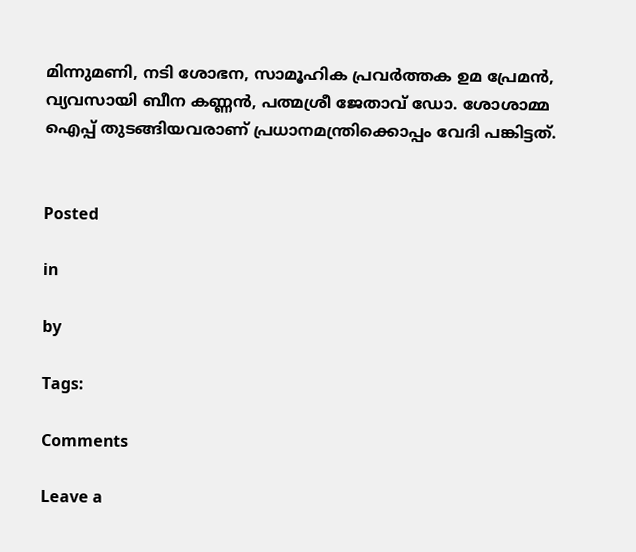മിന്നുമണി, നടി ശോഭന, സാമൂഹിക പ്രവര്‍ത്തക ഉമ പ്രേമന്‍, വ്യവസായി ബീന കണ്ണന്‍, പത്മശ്രീ ജേതാവ് ഡോ. ശോശാമ്മ ഐപ്പ് തുടങ്ങിയവരാണ് പ്രധാനമന്ത്രിക്കൊപ്പം വേദി പങ്കിട്ടത്.


Posted

in

by

Tags:

Comments

Leave a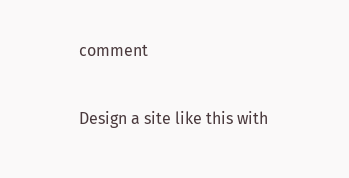comment

Design a site like this with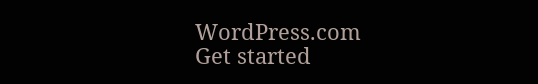WordPress.com
Get started